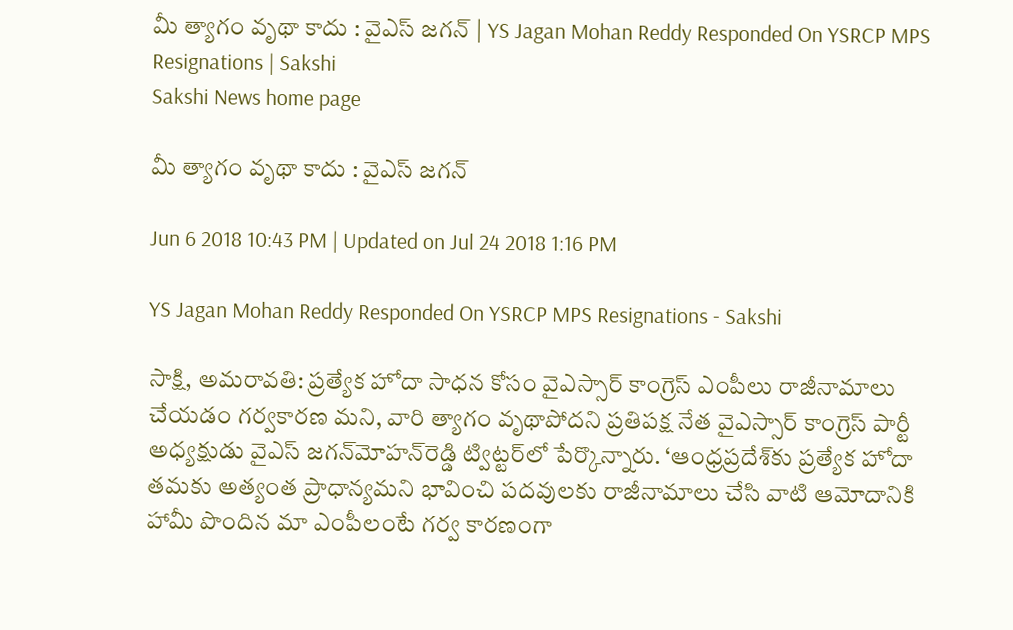మీ త్యాగం వృథా కాదు : వైఎస్‌ జగన్‌ | YS Jagan Mohan Reddy Responded On YSRCP MPS Resignations | Sakshi
Sakshi News home page

మీ త్యాగం వృథా కాదు : వైఎస్‌ జగన్‌

Jun 6 2018 10:43 PM | Updated on Jul 24 2018 1:16 PM

YS Jagan Mohan Reddy Responded On YSRCP MPS Resignations - Sakshi

సాక్షి, అమరావతి: ప్రత్యేక హోదా సాధన కోసం వైఎస్సార్‌ కాంగ్రెస్‌ ఎంపీలు రాజీనామాలు చేయడం గర్వకారణ మని, వారి త్యాగం వృథాపోదని ప్రతిపక్ష నేత వైఎస్సార్‌ కాంగ్రెస్‌ పార్టీ అధ్యక్షుడు వైఎస్‌ జగన్‌మోహన్‌రెడ్డి ట్విట్టర్‌లో పేర్కొన్నారు. ‘ఆంధ్రప్రదేశ్‌కు ప్రత్యేక హోదా తమకు అత్యంత ప్రాధాన్యమని భావించి పదవులకు రాజీనామాలు చేసి వాటి ఆమోదానికి హామీ పొందిన మా ఎంపీలంటే గర్వ కారణంగా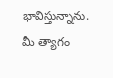భావిస్తున్నాను. మీ త్యాగం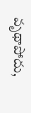వృథాపోదు,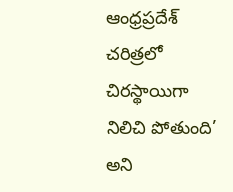ఆంధ్రప్రదేశ్‌ చరిత్రలో చిరస్థాయిగా నిలిచి పోతుంది’ అని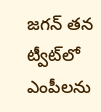జగన్‌ తన ట్వీట్‌లో ఎంపీలను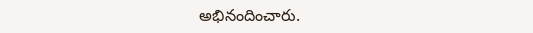అభినందించారు.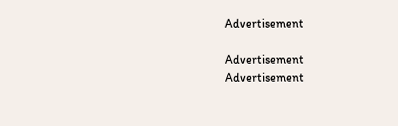Advertisement

Advertisement
Advertisement